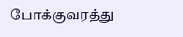போக்குவரத்து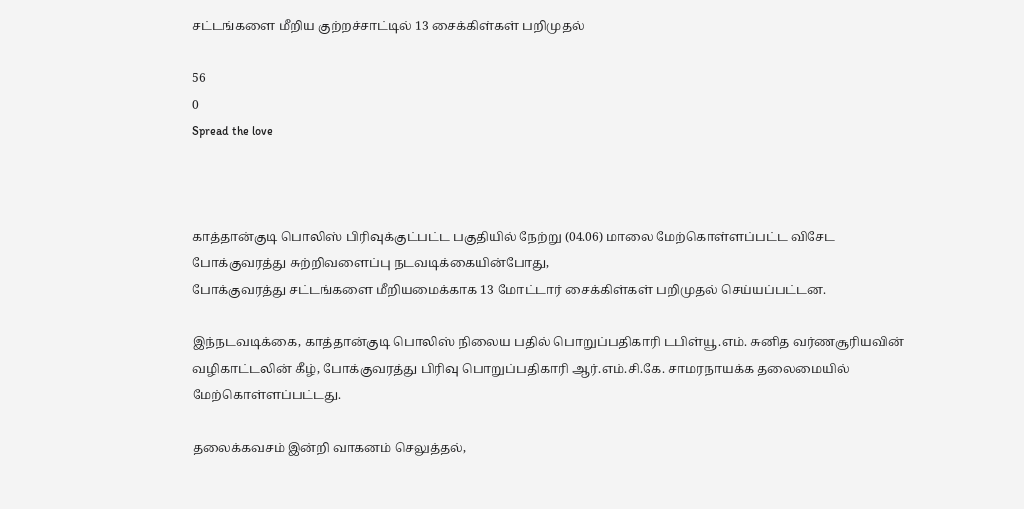சட்டங்களை மீறிய குற்றச்சாட்டில் 13 சைக்கிள்கள் பறிமுதல்

56
0
Spread the love



காத்தான்குடி பொலிஸ் பிரிவுக்குட்பட்ட பகுதியில் நேற்று (04.06) மாலை மேற்கொள்ளப்பட்ட விசேட போக்குவரத்து சுற்றிவளைப்பு நடவடிக்கையின்போது,
போக்குவரத்து சட்டங்களை மீறியமைக்காக 13 மோட்டார் சைக்கிள்கள் பறிமுதல் செய்யப்பட்டன.

இந்நடவடிக்கை, காத்தான்குடி பொலிஸ் நிலைய பதில் பொறுப்பதிகாரி டபிள்யூ.எம். சுனித வர்ணசூரியவின் வழிகாட்டலின் கீழ், போக்குவரத்து பிரிவு பொறுப்பதிகாரி ஆர்.எம்.சி.கே. சாமரநாயக்க தலைமையில் மேற்கொள்ளப்பட்டது.

தலைக்கவசம் இன்றி வாகனம் செலுத்தல்,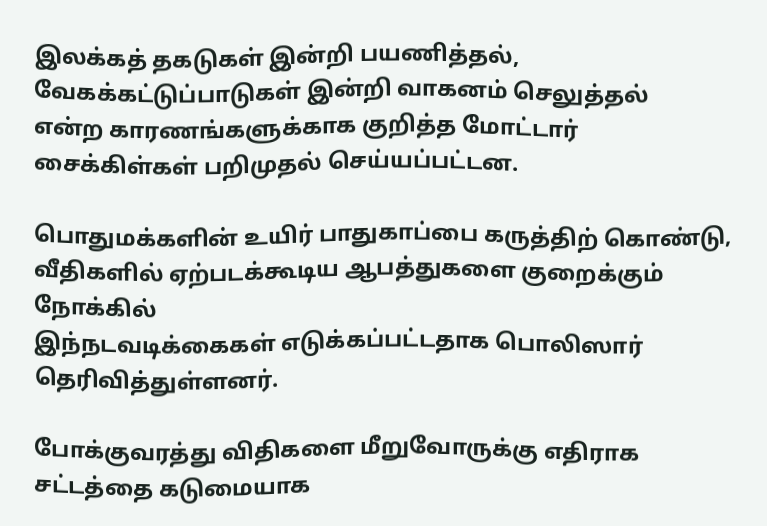இலக்கத் தகடுகள் இன்றி பயணித்தல், வேகக்கட்டுப்பாடுகள் இன்றி வாகனம் செலுத்தல்
என்ற காரணங்களுக்காக குறித்த மோட்டார் சைக்கிள்கள் பறிமுதல் செய்யப்பட்டன.

பொதுமக்களின் உயிர் பாதுகாப்பை கருத்திற் கொண்டு, வீதிகளில் ஏற்படக்கூடிய ஆபத்துகளை குறைக்கும் நோக்கில்
இந்நடவடிக்கைகள் எடுக்கப்பட்டதாக பொலிஸார் தெரிவித்துள்ளனர்.

போக்குவரத்து விதிகளை மீறுவோருக்கு எதிராக சட்டத்தை கடுமையாக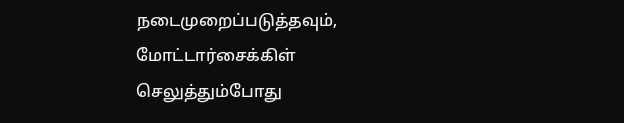நடைமுறைப்படுத்தவும், மோட்டார்சைக்கிள்
செலுத்தும்போது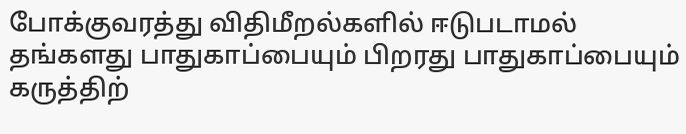போக்குவரத்து விதிமீறல்களில் ஈடுபடாமல் தங்களது பாதுகாப்பையும் பிறரது பாதுகாப்பையும் கருத்திற்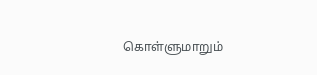கொள்ளுமாறும்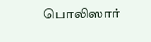பொலிஸார்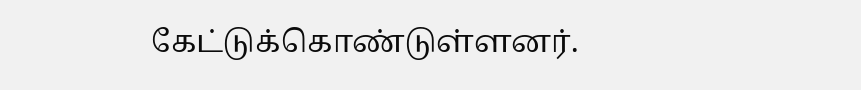கேட்டுக்கொண்டுள்ளனர்.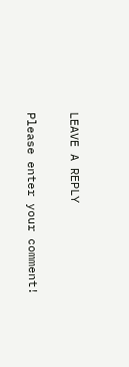LEAVE A REPLY

Please enter your comment!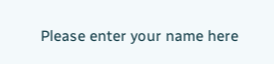Please enter your name here